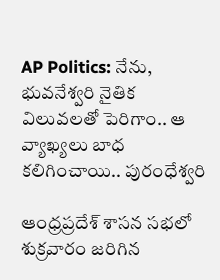AP Politics: నేను, భువనేశ్వరి నైతిక విలువలతో పెరిగాం.. ఆ వ్యాఖ్యలు బాధ కలిగించాయి.. పురంధేశ్వరి

ఆంధ్రప్రదేశ్‌ శాసన సభలో శుక్రవారం జరిగిన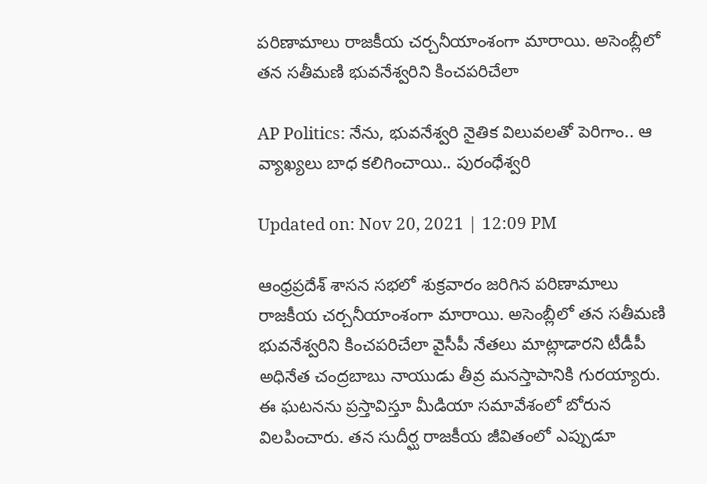పరిణామాలు రాజకీయ చర్చనీయాంశంగా మారాయి. అసెంబ్లీలో తన సతీమణి భువనేశ్వరిని కించపరిచేలా

AP Politics: నేను, భువనేశ్వరి నైతిక విలువలతో పెరిగాం.. ఆ వ్యాఖ్యలు బాధ కలిగించాయి.. పురంధేశ్వరి

Updated on: Nov 20, 2021 | 12:09 PM

ఆంధ్రప్రదేశ్‌ శాసన సభలో శుక్రవారం జరిగిన పరిణామాలు రాజకీయ చర్చనీయాంశంగా మారాయి. అసెంబ్లీలో తన సతీమణి భువనేశ్వరిని కించపరిచేలా వైసీపీ నేతలు మాట్లాడారని టీడీపీ అధినేత చంద్రబాబు నాయుడు తీవ్ర మనస్తాపానికి గురయ్యారు. ఈ ఘటనను ప్రస్తావిస్తూ మీడియా సమావేశంలో బోరున విలపించారు. తన సుదీర్ఘ రాజకీయ జీవితంలో ఎప్పుడూ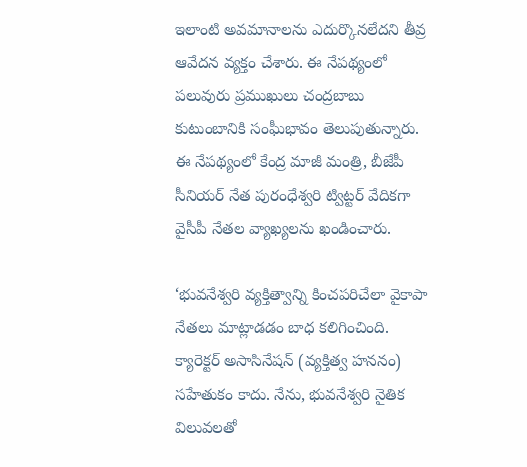ఇలాంటి అవమానాలను ఎదుర్కొనలేదని తీవ్ర ఆవేదన వ్యక్తం చేశారు. ఈ నేపథ్యంలో పలువురు ప్రముఖులు చంద్రబాబు కుటుంబానికి సంఘీభావం తెలుపుతున్నారు. ఈ నేపథ్యంలో కేంద్ర మాజీ మంత్రి, బీజేపీ సీనియర్‌ నేత పురంధేశ్వరి ట్విట్టర్‌ వేదికగా వైసీపీ నేతల వ్యాఖ్యలను ఖండించారు.

‘భువనేశ్వరి వ్యక్తిత్వాన్ని కించపరిచేలా వైకాపా నేతలు మాట్లాడడం బాధ కలిగించింది. క్యారెక్టర్‌ అసాసినేషన్‌ (వ్యక్తిత్వ హననం) సహేతుకం కాదు. నేను, భువనేశ్వరి నైతిక విలువలతో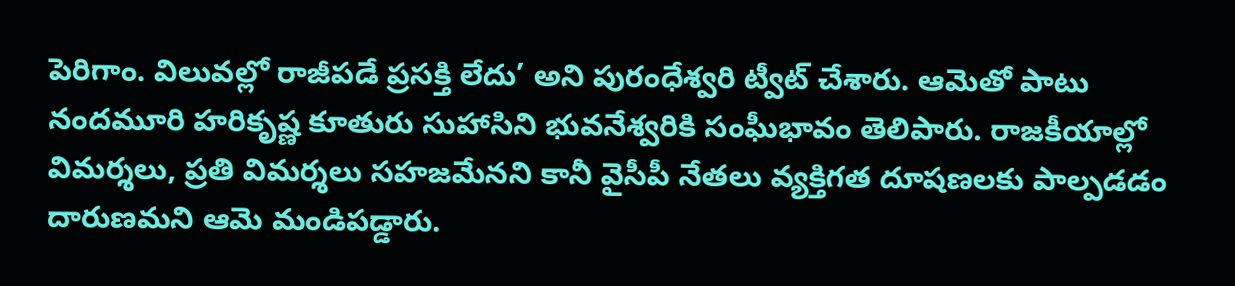పెరిగాం. విలువల్లో రాజీపడే ప్రసక్తి లేదు’ అని పురంధేశ్వరి ట్వీట్‌ చేశారు. ఆమెతో పాటు నందమూరి హరికృష్ణ కూతురు సుహాసిని భువనేశ్వరికి సంఘీభావం తెలిపారు. రాజకీయాల్లో విమర్శలు, ప్రతి విమర్శలు సహజమేనని కానీ వైసీపీ నేతలు వ్యక్తిగత దూషణలకు పాల్పడడం దారుణమని ఆమె మండిపడ్డారు.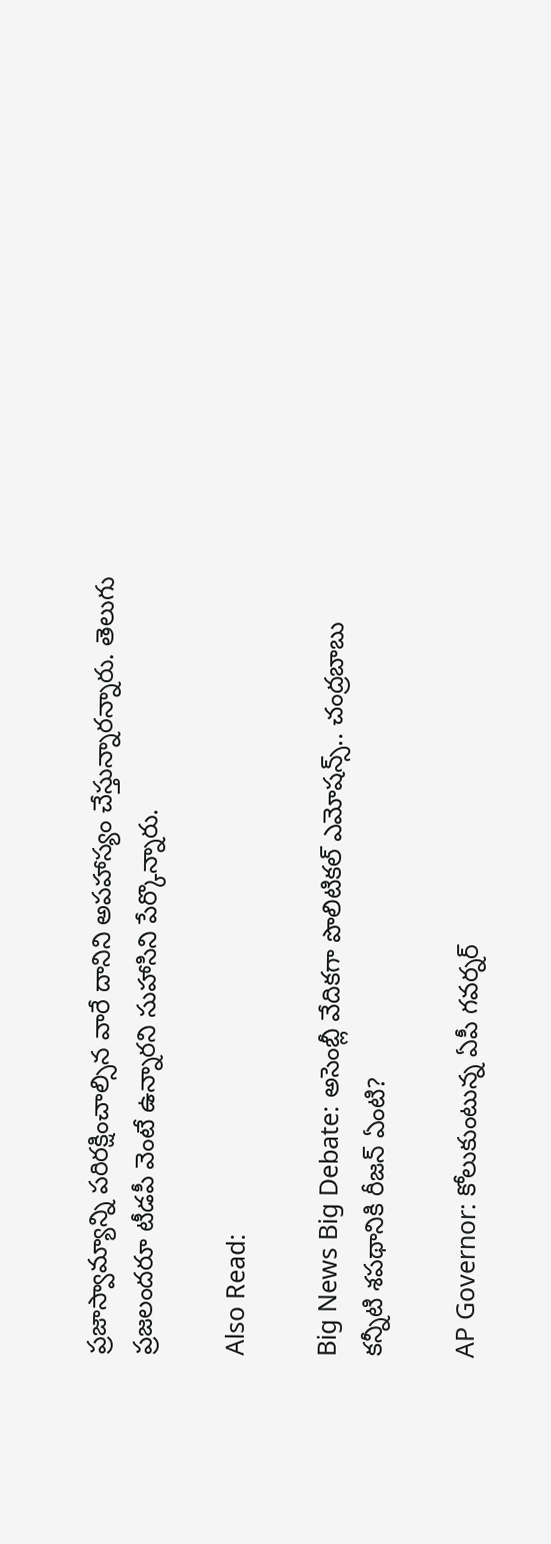ప్రజాస్వామ్యాన్ని పరిరక్షించాల్సిన వారే దానిని అపహాస్యం చేస్తున్నారన్నారు. తెలుగు ప్రజలందరూ టీడపీ వెంటే ఉన్నారని సుహాసిని పేర్కొన్నారు.

Also Read:

Big News Big Debate: అసెంబ్లీ వేదికగా పొలిటికల్‌ ఎమోషన్స్‌.. చంద్రబాబు కన్నీటి శపథానికి రీజన్‌ ఏంటి?

AP Governor: కోలుకుంటున్న ఏపీ గవర్నర్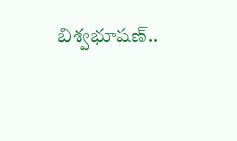బిశ్వభూషణ్..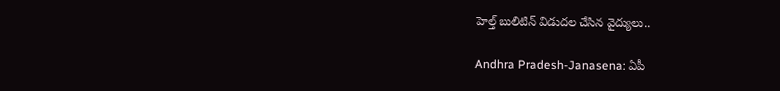హెల్త్ బులిటిన్ విడుదల చేసిన వైద్యులు..

Andhra Pradesh-Janasena: ఏపీ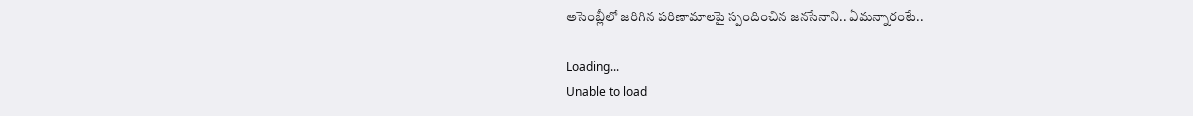అసెంబ్లీలో జరిగిన పరిణామాలపై స్పందించిన జనసేనాని.. ఏమన్నారంటే..

Loading...
Unable to load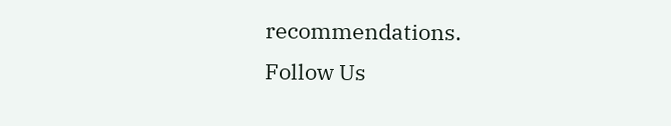recommendations.
Follow Us